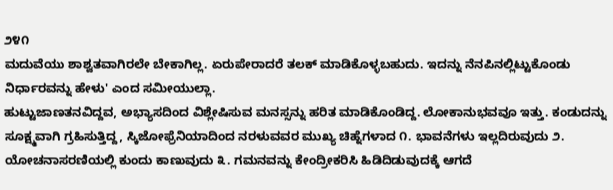೨೪೧
ಮದುವೆಯು ಶಾಶ್ವತವಾಗಿರಲೇ ಬೇಕಾಗಿಲ್ಲ. ಏರುಪೇರಾದರೆ ತಲಕ್ ಮಾಡಿಕೊಳ್ಳಬಹುದು. ಇದನ್ನು ನೆನಪಿನಲ್ಲಿಟ್ಟುಕೊಂಡು ನಿರ್ಧಾರವನ್ನು ಹೇಳು' ಎಂದ ಸಮೀಯುಲ್ಲಾ.
ಹುಟ್ಟುಜಾಣತನವಿದ್ದವ, ಅಭ್ಯಾಸದಿಂದ ವಿಶ್ಲೇಷಿಸುವ ಮನಸ್ಸನ್ನು ಹರಿತ ಮಾಡಿಕೊಂಡಿದ್ದ. ಲೋಕಾನುಭವವೂ ಇತ್ತು. ಕಂಡುದನ್ನು ಸೂಕ್ಷ್ಮವಾಗಿ ಗ್ರಹಿಸುತ್ತಿದ್ದ, ಸ್ಕಿಜೋಫ್ರೆನಿಯಾದಿಂದ ನರಳುವವರ ಮುಖ್ಯ ಚಿಹ್ನೆಗಳಾದ ೧. ಭಾವನೆಗಳು ಇಲ್ಲದಿರುವುದು ೨. ಯೋಚನಾಸರಣಿಯಲ್ಲಿ ಕುಂದು ಕಾಣುವುದು ೩. ಗಮನವನ್ನು ಕೇಂದ್ರೀಕರಿಸಿ ಹಿಡಿದಿಡುವುದಕ್ಕೆ ಆಗದೆ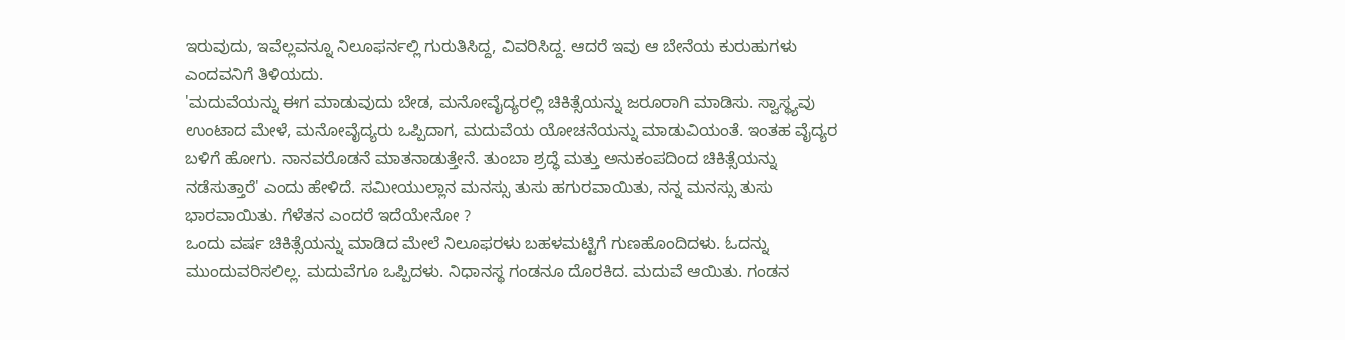ಇರುವುದು, ಇವೆಲ್ಲವನ್ನೂ ನಿಲೂಫರ್ನಲ್ಲಿ ಗುರುತಿಸಿದ್ದ, ವಿವರಿಸಿದ್ದ. ಆದರೆ ಇವು ಆ ಬೇನೆಯ ಕುರುಹುಗಳು ಎಂದವನಿಗೆ ತಿಳಿಯದು.
'ಮದುವೆಯನ್ನು ಈಗ ಮಾಡುವುದು ಬೇಡ, ಮನೋವೈದ್ಯರಲ್ಲಿ ಚಿಕಿತ್ಸೆಯನ್ನು ಜರೂರಾಗಿ ಮಾಡಿಸು. ಸ್ವಾಸ್ಥ್ಯವು ಉಂಟಾದ ಮೇಳೆ, ಮನೋವೈದ್ಯರು ಒಪ್ಪಿದಾಗ, ಮದುವೆಯ ಯೋಚನೆಯನ್ನು ಮಾಡುವಿಯಂತೆ. ಇಂತಹ ವೈದ್ಯರ ಬಳಿಗೆ ಹೋಗು. ನಾನವರೊಡನೆ ಮಾತನಾಡುತ್ತೇನೆ. ತುಂಬಾ ಶ್ರದ್ಧೆ ಮತ್ತು ಅನುಕಂಪದಿಂದ ಚಿಕಿತ್ಸೆಯನ್ನು ನಡೆಸುತ್ತಾರೆ' ಎಂದು ಹೇಳಿದೆ. ಸಮೀಯುಲ್ಲಾನ ಮನಸ್ಸು ತುಸು ಹಗುರವಾಯಿತು, ನನ್ನ ಮನಸ್ಸು ತುಸು ಭಾರವಾಯಿತು. ಗೆಳೆತನ ಎಂದರೆ ಇದೆಯೇನೋ ?
ಒಂದು ವರ್ಷ ಚಿಕಿತ್ಸೆಯನ್ನು ಮಾಡಿದ ಮೇಲೆ ನಿಲೂಫರಳು ಬಹಳಮಟ್ಟಿಗೆ ಗುಣಹೊಂದಿದಳು. ಓದನ್ನು ಮುಂದುವರಿಸಲಿಲ್ಲ. ಮದುವೆಗೂ ಒಪ್ಪಿದಳು. ನಿಧಾನಸ್ಥ ಗಂಡನೂ ದೊರಕಿದ. ಮದುವೆ ಆಯಿತು. ಗಂಡನ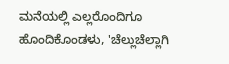ಮನೆಯಲ್ಲಿ ಎಲ್ಲರೊಂದಿಗೂ ಹೊಂದಿಕೊಂಡಳು, 'ಚೆಲ್ಲುಚೆಲ್ಲಾಗಿ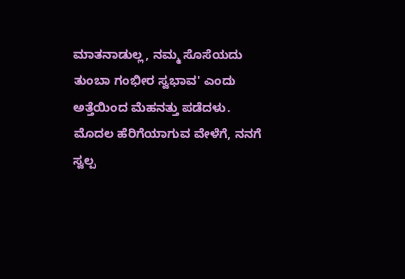ಮಾತನಾಡುಲ್ಲ, ನಮ್ಮ ಸೊಸೆಯದು ತುಂಬಾ ಗಂಭೀರ ಸ್ವಭಾವ' ಎಂದು ಅತ್ತೆಯಿಂದ ಮೆಹನತ್ತು ಪಡೆದಳು.
ಮೊದಲ ಹೆರಿಗೆಯಾಗುವ ವೇಳೆಗೆ, ನನಗೆ ಸ್ವಲ್ಪ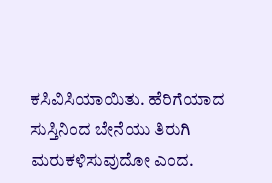ಕಸಿವಿಸಿಯಾಯಿತು. ಹೆರಿಗೆಯಾದ ಸುಸ್ತಿನಿಂದ ಬೇನೆಯು ತಿರುಗಿ ಮರುಕಳಿಸುವುದೋ ಎಂದ.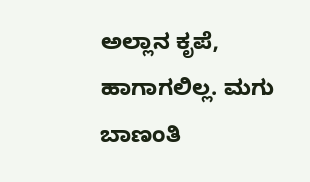ಅಲ್ಲಾನ ಕೃಪೆ, ಹಾಗಾಗಲಿಲ್ಲ. ಮಗು ಬಾಣಂತಿ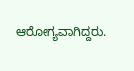ಆರೋಗ್ಯವಾಗಿದ್ದರು.